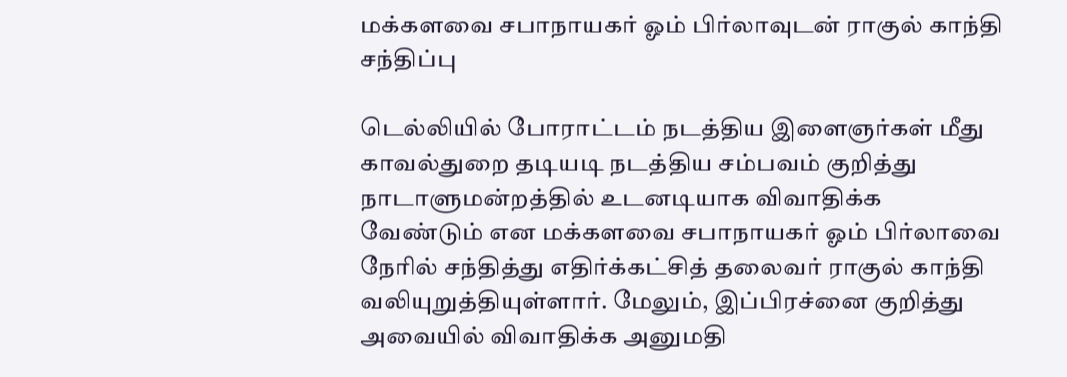மக்களவை சபாநாயகர் ஓம் பிர்லாவுடன் ராகுல் காந்தி சந்திப்பு

டெல்லியில் போராட்டம் நடத்திய இளைஞர்கள் மீது காவல்துறை தடியடி நடத்திய சம்பவம் குறித்து நாடாளுமன்றத்தில் உடனடியாக விவாதிக்க வேண்டும் என மக்களவை சபாநாயகர் ஓம் பிர்லாவை நேரில் சந்தித்து எதிர்க்கட்சித் தலைவர் ராகுல் காந்தி வலியுறுத்தியுள்ளார். மேலும், இப்பிரச்னை குறித்து அவையில் விவாதிக்க அனுமதி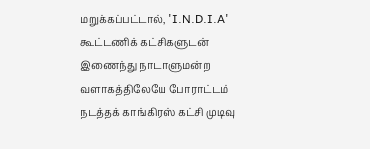மறுக்கப்பட்டால், 'I.N.D.I.A' கூட்டணிக் கட்சிகளுடன் இணைந்து நாடாளுமன்ற வளாகத்திலேயே போராட்டம் நடத்தக் காங்கிரஸ் கட்சி முடிவு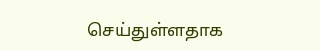செய்துள்ளதாக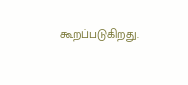கூறப்படுகிறது.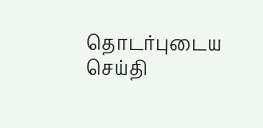தொடர்புடைய செய்தி